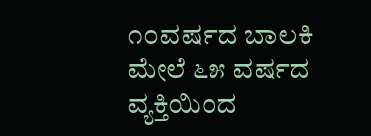೧೦ವರ್ಷದ ಬಾಲಕಿ ಮೇಲೆ ೬೫ ವರ್ಷದ ವ್ಯಕ್ತಿಯಿಂದ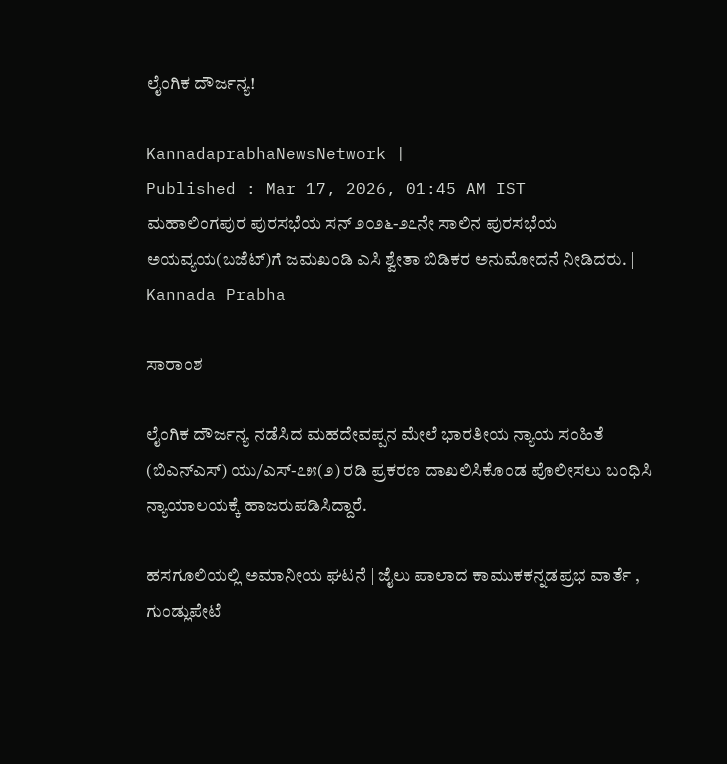ಲೈಂಗಿಕ ದೌರ್ಜನ್ಯ!

KannadaprabhaNewsNetwork |
Published : Mar 17, 2026, 01:45 AM IST
ಮಹಾಲಿಂಗಪುರ ಪುರಸಭೆಯ ಸನ್ ೨೦೨೬-೨೭ನೇ ಸಾಲಿನ ಪುರಸಭೆಯ ಅಯವ್ಯಯ(ಬಜೆಟ್)ಗೆ ಜಮಖಂಡಿ ಎಸಿ ಶ್ವೇತಾ ಬಿಡಿಕರ ಅನುಮೋದನೆ ನೀಡಿದರು. | Kannada Prabha

ಸಾರಾಂಶ

ಲೈಂಗಿಕ ದೌರ್ಜನ್ಯ ನಡೆಸಿದ ಮಹದೇವಪ್ಪನ ಮೇಲೆ ಭಾರತೀಯ ನ್ಯಾಯ ಸಂಹಿತೆ (ಬಿಎನ್‌ಎಸ್) ಯು/ಎಸ್-೭೫(೨) ರಡಿ ಪ್ರಕರಣ ದಾಖಲಿಸಿಕೊಂಡ ಪೊಲೀಸಲು ಬಂಧಿಸಿ ನ್ಯಾಯಾಲಯಕ್ಕೆ ಹಾಜರುಪಡಿಸಿದ್ದಾರೆ.

ಹಸಗೂಲಿಯಲ್ಲಿ ಅಮಾನೀಯ ಘಟನೆ | ಜೈಲು ಪಾಲಾದ ಕಾಮುಕಕನ್ನಡಪ್ರಭ ವಾರ್ತೆ , ಗುಂಡ್ಲುಪೇಟೆ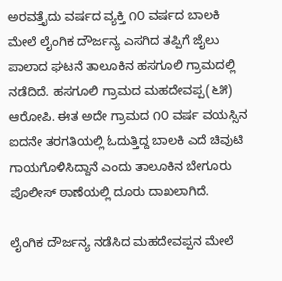ಅರವತ್ತೈದು ವರ್ಷದ ವ್ಯಕ್ತಿ ೧೦ ವರ್ಷದ ಬಾಲಕಿ ಮೇಲೆ ಲೈಂಗಿಕ ದೌರ್ಜನ್ಯ ಎಸಗಿದ ತಪ್ಪಿಗೆ ಜೈಲು ಪಾಲಾದ ಘಟನೆ ತಾಲೂಕಿನ ಹಸಗೂಲಿ ಗ್ರಾಮದಲ್ಲಿ ನಡೆದಿದೆ. ಹಸಗೂಲಿ ಗ್ರಾಮದ ಮಹದೇವಪ್ಪ(೬೫) ಆರೋಪಿ. ಈತ ಅದೇ ಗ್ರಾಮದ ೧೦ ವರ್ಷ ವಯಸ್ಸಿನ ಐದನೇ ತರಗತಿಯಲ್ಲಿ ಓದುತ್ತಿದ್ದ ಬಾಲಕಿ ಎದೆ ಚಿವುಟಿ ಗಾಯಗೊಳಿಸಿದ್ದಾನೆ ಎಂದು ತಾಲೂಕಿನ ಬೇಗೂರು ಪೊಲೀಸ್‌ ಠಾಣೆಯಲ್ಲಿ ದೂರು ದಾಖಲಾಗಿದೆ.

ಲೈಂಗಿಕ ದೌರ್ಜನ್ಯ ನಡೆಸಿದ ಮಹದೇವಪ್ಪನ ಮೇಲೆ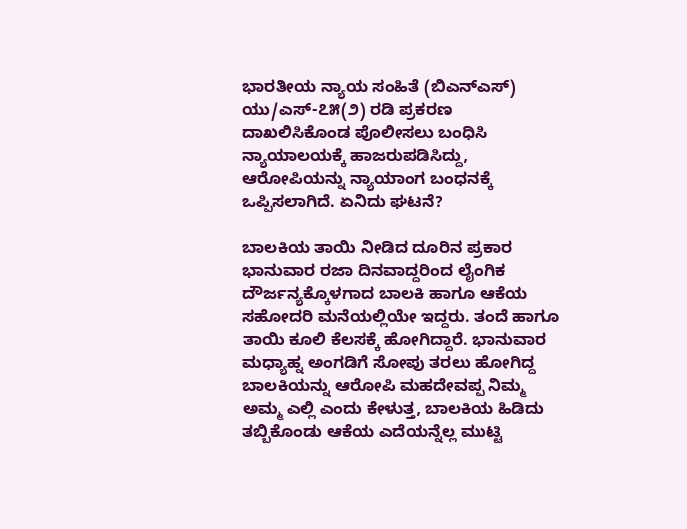ಭಾರತೀಯ ನ್ಯಾಯ ಸಂಹಿತೆ (ಬಿಎನ್‌ಎಸ್) ಯು/ಎಸ್-೭೫(೨) ರಡಿ ಪ್ರಕರಣ ದಾಖಲಿಸಿಕೊಂಡ ಪೊಲೀಸಲು ಬಂಧಿಸಿ ನ್ಯಾಯಾಲಯಕ್ಕೆ ಹಾಜರುಪಡಿಸಿದ್ದು, ಆರೋಪಿಯನ್ನು ನ್ಯಾಯಾಂಗ ಬಂಧನಕ್ಕೆ ಒಪ್ಪಿಸಲಾಗಿದೆ. ಏನಿದು ಘಟನೆ?

ಬಾಲಕಿಯ ತಾಯಿ ನೀಡಿದ ದೂರಿನ ಪ್ರಕಾರ ಭಾನುವಾರ ರಜಾ ದಿನವಾದ್ದರಿಂದ ಲೈಂಗಿಕ ದೌರ್ಜನ್ಯಕ್ಕೊಳಗಾದ ಬಾಲಕಿ ಹಾಗೂ ಆಕೆಯ ಸಹೋದರಿ ಮನೆಯಲ್ಲಿಯೇ ಇದ್ದರು. ತಂದೆ ಹಾಗೂ ತಾಯಿ ಕೂಲಿ ಕೆಲಸಕ್ಕೆ ಹೋಗಿದ್ದಾರೆ. ಭಾನುವಾರ ಮಧ್ಯಾಹ್ನ ಅಂಗಡಿಗೆ ಸೋಪು ತರಲು ಹೋಗಿದ್ದ ಬಾಲಕಿಯನ್ನು ಆರೋಪಿ ಮಹದೇವಪ್ಪ ನಿಮ್ಮ ಅಮ್ಮ ಎಲ್ಲಿ ಎಂದು ಕೇಳುತ್ತ, ಬಾಲಕಿಯ ಹಿಡಿದು ತಬ್ಬಿಕೊಂಡು ಆಕೆಯ ಎದೆಯನ್ನೆಲ್ಲ ಮುಟ್ಟಿ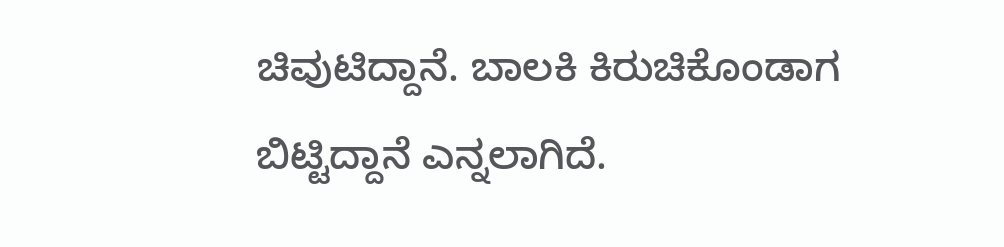ಚಿವುಟಿದ್ದಾನೆ. ಬಾಲಕಿ ಕಿರುಚಿಕೊಂಡಾಗ ಬಿಟ್ಟಿದ್ದಾನೆ ಎನ್ನಲಾಗಿದೆ.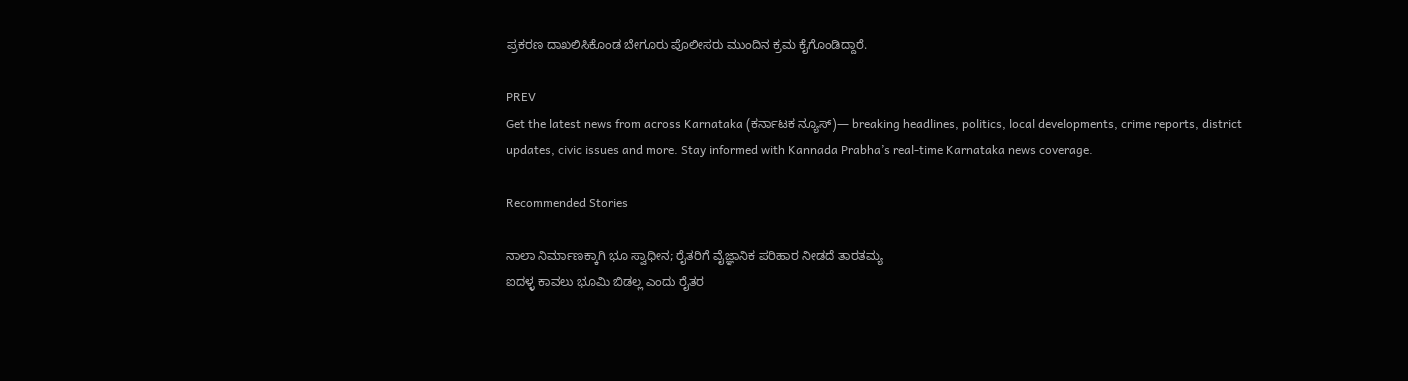ಪ್ರಕರಣ ದಾಖಲಿಸಿಕೊಂಡ ಬೇಗೂರು ಪೊಲೀಸರು ಮುಂದಿನ ಕ್ರಮ ಕೈಗೊಂಡಿದ್ದಾರೆ.

PREV
Get the latest news from across Karnataka (ಕರ್ನಾಟಕ ನ್ಯೂಸ್)— breaking headlines, politics, local developments, crime reports, district updates, civic issues and more. Stay informed with Kannada Prabha’s real‑time Karnataka news coverage.

Recommended Stories

ನಾಲಾ ನಿರ್ಮಾಣಕ್ಕಾಗಿ ಭೂ ಸ್ವಾಧೀನ; ರೈತರಿಗೆ ವೈಜ್ಞಾನಿಕ ಪರಿಹಾರ ನೀಡದೆ ತಾರತಮ್ಯ
ಐದಳ್ಳ ಕಾವಲು ಭೂಮಿ ಬಿಡಲ್ಲ ಎಂದು ರೈತರ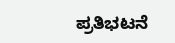ಪ್ರತಿಭಟನೆ